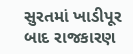સુરતમાં ખાડીપૂર બાદ રાજકારણ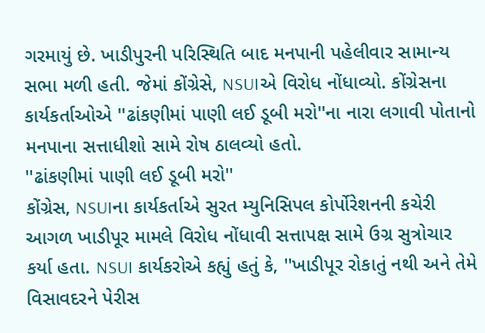ગરમાયું છે. ખાડીપુરની પરિસ્થિતિ બાદ મનપાની પહેલીવાર સામાન્ય સભા મળી હતી. જેમાં કોંગ્રેસે, NSUIએ વિરોધ નોંધાવ્યો. કોંગ્રેસના કાર્યકર્તાઓએ ''ઢાંકણીમાં પાણી લઈ ડૂબી મરો''ના નારા લગાવી પોતાનો મનપાના સત્તાધીશો સામે રોષ ઠાલવ્યો હતો.
''ઢાંકણીમાં પાણી લઈ ડૂબી મરો''
કોંગ્રેસ, NSUIના કાર્યકર્તાએ સુરત મ્યુનિસિપલ કોર્પોરેશનની કચેરી આગળ ખાડીપૂર મામલે વિરોધ નોંધાવી સત્તાપક્ષ સામે ઉગ્ર સુત્રોચાર કર્યા હતા. NSUI કાર્યકરોએ કહ્યું હતું કે, ''ખાડીપૂર રોકાતું નથી અને તેમે વિસાવદરને પેરીસ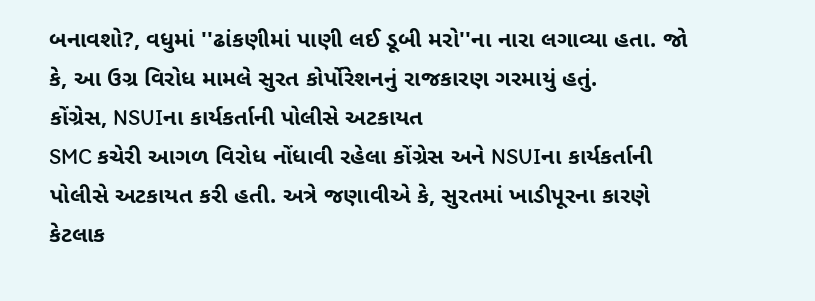બનાવશો?, વધુમાં ''ઢાંકણીમાં પાણી લઈ ડૂબી મરો''ના નારા લગાવ્યા હતા. જો કે, આ ઉગ્ર વિરોધ મામલે સુરત કોર્પોરેશનનું રાજકારણ ગરમાયું હતું.
કોંગ્રેસ, NSUIના કાર્યકર્તાની પોલીસે અટકાયત
SMC કચેરી આગળ વિરોધ નોંધાવી રહેલા કોંગ્રેસ અને NSUIના કાર્યકર્તાની પોલીસે અટકાયત કરી હતી. અત્રે જણાવીએ કે, સુરતમાં ખાડીપૂરના કારણે કેટલાક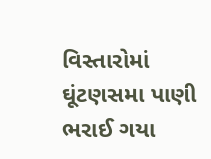વિસ્તારોમાં ઘૂંટણસમા પાણી ભરાઈ ગયા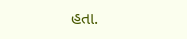હતા.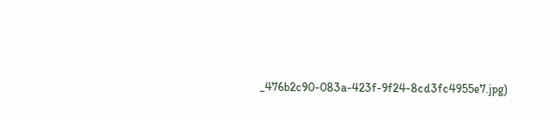_476b2c90-083a-423f-9f24-8cd3fc4955e7.jpg)